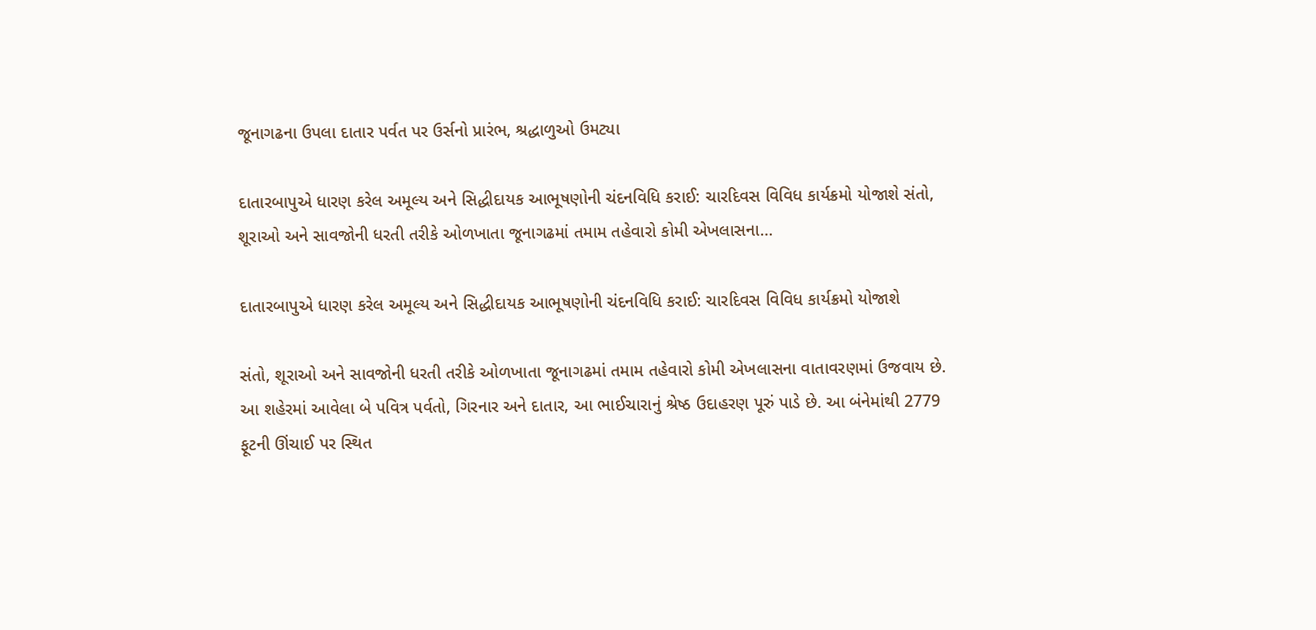જૂનાગઢના ઉપલા દાતાર પર્વત પર ઉર્સનો પ્રારંભ, શ્રદ્ધાળુઓ ઉમટ્યા

દાતારબાપુએ ધારણ કરેલ અમૂલ્ય અને સિદ્ધીદાયક આભૂષણોની ચંદનવિધિ કરાઈ: ચારદિવસ વિવિધ કાર્યક્રમો યોજાશે સંતો, શૂરાઓ અને સાવજોની ધરતી તરીકે ઓળખાતા જૂનાગઢમાં તમામ તહેવારો કોમી એખલાસના…

દાતારબાપુએ ધારણ કરેલ અમૂલ્ય અને સિદ્ધીદાયક આભૂષણોની ચંદનવિધિ કરાઈ: ચારદિવસ વિવિધ કાર્યક્રમો યોજાશે

સંતો, શૂરાઓ અને સાવજોની ધરતી તરીકે ઓળખાતા જૂનાગઢમાં તમામ તહેવારો કોમી એખલાસના વાતાવરણમાં ઉજવાય છે. આ શહેરમાં આવેલા બે પવિત્ર પર્વતો, ગિરનાર અને દાતાર, આ ભાઈચારાનું શ્રેષ્ઠ ઉદાહરણ પૂરું પાડે છે. આ બંનેમાંથી 2779 ફૂટની ઊંચાઈ પર સ્થિત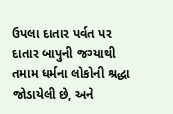ઉપલા દાતાર પર્વત પર દાતાર બાપુની જગ્યાથી તમામ ધર્મના લોકોની શ્રદ્ધા જોડાયેલી છે, અને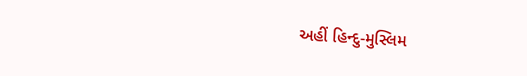અહીં હિન્દુ-મુસ્લિમ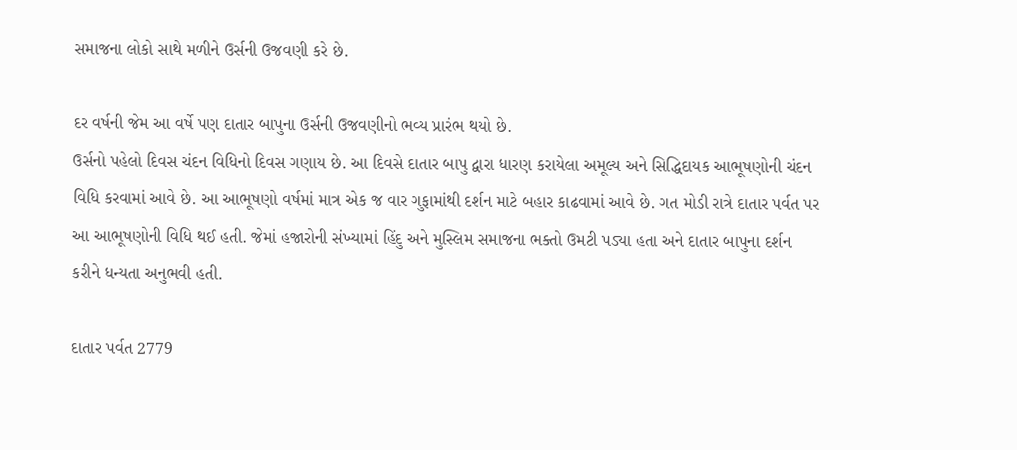સમાજના લોકો સાથે મળીને ઉર્સની ઉજવણી કરે છે.

દર વર્ષની જેમ આ વર્ષે પણ દાતાર બાપુના ઉર્સની ઉજવણીનો ભવ્ય પ્રારંભ થયો છે.
ઉર્સનો પહેલો દિવસ ચંદન વિધિનો દિવસ ગણાય છે. આ દિવસે દાતાર બાપુ દ્વારા ધારણ કરાયેલા અમૂલ્ય અને સિદ્ધિદાયક આભૂષણોની ચંદન વિધિ કરવામાં આવે છે. આ આભૂષણો વર્ષમાં માત્ર એક જ વાર ગુફામાંથી દર્શન માટે બહાર કાઢવામાં આવે છે. ગત મોડી રાત્રે દાતાર પર્વત પર આ આભૂષણોની વિધિ થઈ હતી. જેમાં હજારોની સંખ્યામાં હિંદુ અને મુસ્લિમ સમાજના ભક્તો ઉમટી પડ્યા હતા અને દાતાર બાપુના દર્શન કરીને ધન્યતા અનુભવી હતી.

દાતાર પર્વત 2779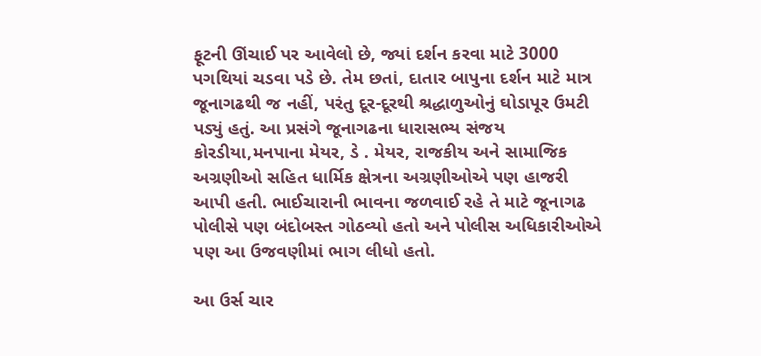ફૂટની ઊંચાઈ પર આવેલો છે, જ્યાં દર્શન કરવા માટે 3000 પગથિયાં ચડવા પડે છે. તેમ છતાં, દાતાર બાપુના દર્શન માટે માત્ર જૂનાગઢથી જ નહીં, પરંતુ દૂર-દૂરથી શ્રદ્ધાળુઓનું ઘોડાપૂર ઉમટી પડ્યું હતું. આ પ્રસંગે જૂનાગઢના ધારાસભ્ય સંજય કોરડીયા,મનપાના મેયર, ડે . મેયર, રાજકીય અને સામાજિક અગ્રણીઓ સહિત ધાર્મિક ક્ષેત્રના અગ્રણીઓએ પણ હાજરી આપી હતી. ભાઈચારાની ભાવના જળવાઈ રહે તે માટે જૂનાગઢ પોલીસે પણ બંદોબસ્ત ગોઠવ્યો હતો અને પોલીસ અધિકારીઓએ પણ આ ઉજવણીમાં ભાગ લીધો હતો.

આ ઉર્સ ચાર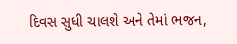દિવસ સુધી ચાલશે અને તેમાં ભજન,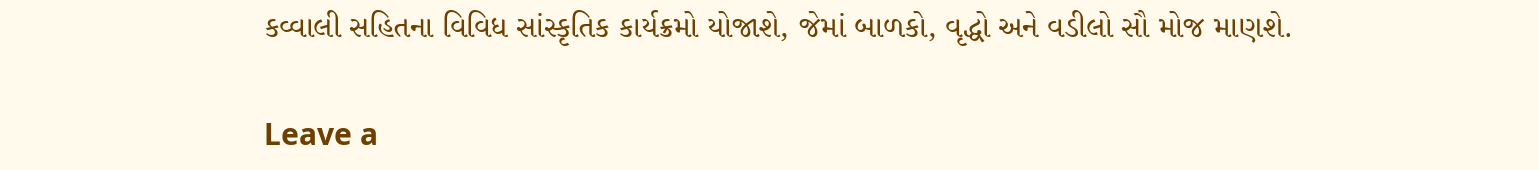કવ્વાલી સહિતના વિવિધ સાંસ્કૃતિક કાર્યક્રમો યોજાશે, જેમાં બાળકો, વૃદ્ધો અને વડીલો સૌ મોજ માણશે.

Leave a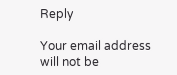Reply

Your email address will not be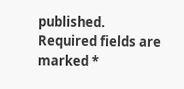published. Required fields are marked *